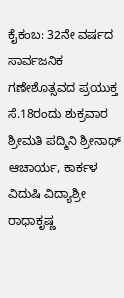ಕೈಕಂಬ: 32ನೇ ವರ್ಷದ ಸಾರ್ವಜನಿಕ ಗಣೇಶೊತ್ಸವದ ಪ್ರಯುಕ್ತ ಸೆ.18ರಂದು ಶುಕ್ರವಾರ ಶ್ರೀಮತಿ ಪದ್ಮಿನಿ ಶ್ರೀನಾಥ್ ಆಚಾರ್ಯ, ಕಾರ್ಕಳ ವಿದುಷಿ ವಿದ್ಯಾಶ್ರೀ ರಾಧಾಕೃಷ್ಣ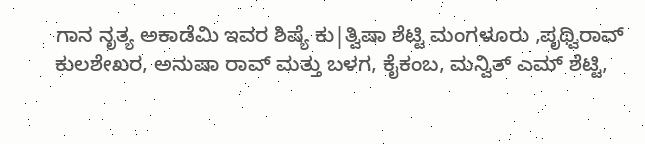ಗಾನ ನೃತ್ಯ ಅಕಾಡೆಮಿ ಇವರ ಶಿಷ್ಯೆ ಕು|ತ್ವಿಷಾ ಶೆಟ್ಟಿ ಮಂಗಳೂರು ,ಪೃಥ್ವಿರಾವ್ ಕುಲಶೇಖರ, ಅನುಷಾ ರಾವ್ ಮತ್ತು ಬಳಗ, ಕೈಕಂಬ, ಮನ್ವಿತ್ ಎಮ್ ಶೆಟ್ಟಿ,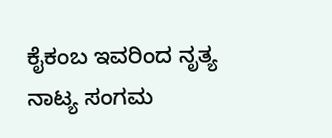ಕೈಕಂಬ ಇವರಿಂದ ನೃತ್ಯ ನಾಟ್ಯ ಸಂಗಮ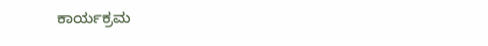ಕಾರ್ಯಕ್ರಮ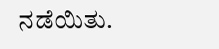ನಡೆಯಿತು.